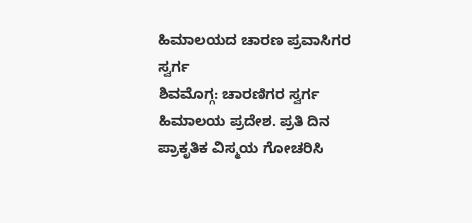ಹಿಮಾಲಯದ ಚಾರಣ ಪ್ರವಾಸಿಗರ ಸ್ವರ್ಗ
ಶಿವಮೊಗ್ಗ: ಚಾರಣಿಗರ ಸ್ವರ್ಗ ಹಿಮಾಲಯ ಪ್ರದೇಶ. ಪ್ರತಿ ದಿನ ಪ್ರಾಕೃತಿಕ ವಿಸ್ಮಯ ಗೋಚರಿಸಿ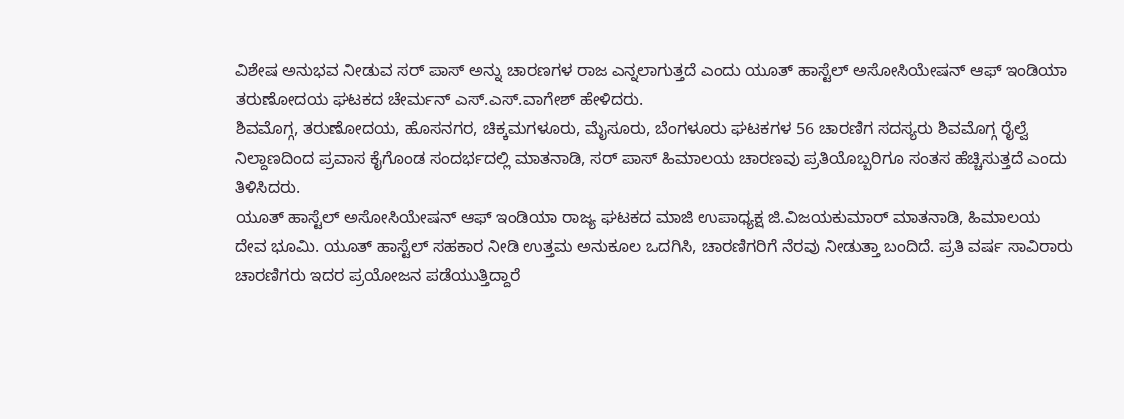ವಿಶೇಷ ಅನುಭವ ನೀಡುವ ಸರ್ ಪಾಸ್ ಅನ್ನು ಚಾರಣಗಳ ರಾಜ ಎನ್ನಲಾಗುತ್ತದೆ ಎಂದು ಯೂತ್ ಹಾಸ್ಟೆಲ್ ಅಸೋಸಿಯೇಷನ್ ಆಫ್ ಇಂಡಿಯಾ ತರುಣೋದಯ ಘಟಕದ ಚೇರ್ಮನ್ ಎಸ್.ಎಸ್.ವಾಗೇಶ್ ಹೇಳಿದರು.
ಶಿವಮೊಗ್ಗ, ತರುಣೋದಯ, ಹೊಸನಗರ, ಚಿಕ್ಕಮಗಳೂರು, ಮೈಸೂರು, ಬೆಂಗಳೂರು ಘಟಕಗಳ 56 ಚಾರಣಿಗ ಸದಸ್ಯರು ಶಿವಮೊಗ್ಗ ರೈಲ್ವೆ ನಿಲ್ದಾಣದಿಂದ ಪ್ರವಾಸ ಕೈಗೊಂಡ ಸಂದರ್ಭದಲ್ಲಿ ಮಾತನಾಡಿ, ಸರ್ ಪಾಸ್ ಹಿಮಾಲಯ ಚಾರಣವು ಪ್ರತಿಯೊಬ್ಬರಿಗೂ ಸಂತಸ ಹೆಚ್ಚಿಸುತ್ತದೆ ಎಂದು ತಿಳಿಸಿದರು.
ಯೂತ್ ಹಾಸ್ಟೆಲ್ ಅಸೋಸಿಯೇಷನ್ ಆಫ್ ಇಂಡಿಯಾ ರಾಜ್ಯ ಘಟಕದ ಮಾಜಿ ಉಪಾಧ್ಯಕ್ಷ ಜಿ.ವಿಜಯಕುಮಾರ್ ಮಾತನಾಡಿ, ಹಿಮಾಲಯ ದೇವ ಭೂಮಿ. ಯೂತ್ ಹಾಸ್ಟೆಲ್ ಸಹಕಾರ ನೀಡಿ ಉತ್ತಮ ಅನುಕೂಲ ಒದಗಿಸಿ, ಚಾರಣಿಗರಿಗೆ ನೆರವು ನೀಡುತ್ತಾ ಬಂದಿದೆ. ಪ್ರತಿ ವರ್ಷ ಸಾವಿರಾರು ಚಾರಣಿಗರು ಇದರ ಪ್ರಯೋಜನ ಪಡೆಯುತ್ತಿದ್ದಾರೆ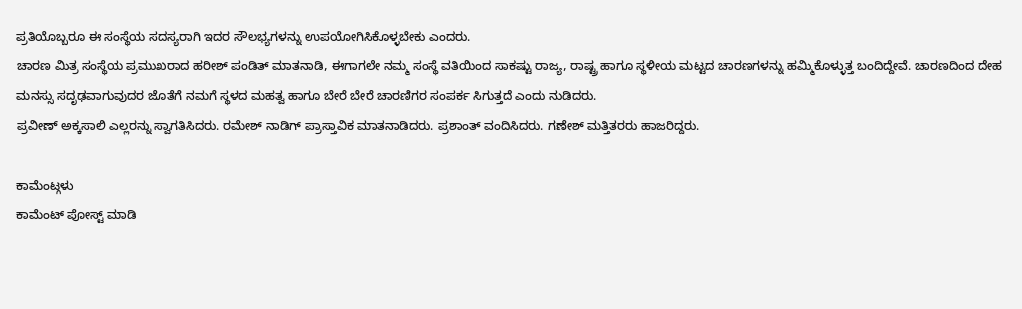ಪ್ರತಿಯೊಬ್ಬರೂ ಈ ಸಂಸ್ಥೆಯ ಸದಸ್ಯರಾಗಿ ಇದರ ಸೌಲಭ್ಯಗಳನ್ನು ಉಪಯೋಗಿಸಿಕೊಳ್ಳಬೇಕು ಎಂದರು.
ಚಾರಣ ಮಿತ್ರ ಸಂಸ್ಥೆಯ ಪ್ರಮುಖರಾದ ಹರೀಶ್ ಪಂಡಿತ್ ಮಾತನಾಡಿ, ಈಗಾಗಲೇ ನಮ್ಮ ಸಂಸ್ಥೆ ವತಿಯಿಂದ ಸಾಕಷ್ಟು ರಾಜ್ಯ, ರಾಷ್ಟ್ರ ಹಾಗೂ ಸ್ಥಳೀಯ ಮಟ್ಟದ ಚಾರಣಗಳನ್ನು ಹಮ್ಮಿಕೊಳ್ಳುತ್ತ ಬಂದಿದ್ದೇವೆ. ಚಾರಣದಿಂದ ದೇಹ ಮನಸ್ಸು ಸದೃಢವಾಗುವುದರ ಜೊತೆಗೆ ನಮಗೆ ಸ್ಥಳದ ಮಹತ್ವ ಹಾಗೂ ಬೇರೆ ಬೇರೆ ಚಾರಣಿಗರ ಸಂಪರ್ಕ ಸಿಗುತ್ತದೆ ಎಂದು ನುಡಿದರು.
ಪ್ರವೀಣ್ ಅಕ್ಕಸಾಲಿ ಎಲ್ಲರನ್ನು ಸ್ವಾಗತಿಸಿದರು. ರಮೇಶ್ ನಾಡಿಗ್ ಪ್ರಾಸ್ತಾವಿಕ ಮಾತನಾಡಿದರು. ಪ್ರಶಾಂತ್ ವಂದಿಸಿದರು. ಗಣೇಶ್ ಮತ್ತಿತರರು ಹಾಜರಿದ್ದರು.

ಕಾಮೆಂಟ್ಗಳು
ಕಾಮೆಂಟ್ ಪೋಸ್ಟ್ ಮಾಡಿ